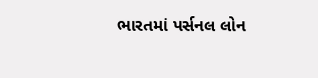ભારતમાં પર્સનલ લોન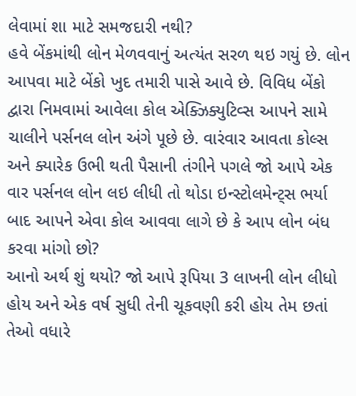લેવામાં શા માટે સમજદારી નથી?
હવે બેંકમાંથી લોન મેળવવાનું અત્યંત સરળ થઇ ગયું છે. લોન આપવા માટે બેંકો ખુદ તમારી પાસે આવે છે. વિવિધ બેંકો દ્વારા નિમવામાં આવેલા કોલ એક્ઝિક્યુટિવ્સ આપને સામે ચાલીને પર્સનલ લોન અંગે પૂછે છે. વારંવાર આવતા કોલ્સ અને ક્યારેક ઉભી થતી પૈસાની તંગીને પગલે જો આપે એક વાર પર્સનલ લોન લઇ લીધી તો થોડા ઇન્સ્ટોલમેન્ટ્સ ભર્યા બાદ આપને એવા કોલ આવવા લાગે છે કે આપ લોન બંધ કરવા માંગો છો?
આનો અર્થ શું થયો? જો આપે રૂપિયા 3 લાખની લોન લીધો હોય અને એક વર્ષ સુધી તેની ચૂકવણી કરી હોય તેમ છતાં તેઓ વધારે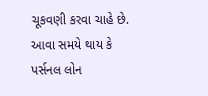ચૂકવણી કરવા ચાહે છે. આવા સમયે થાય કે પર્સનલ લોન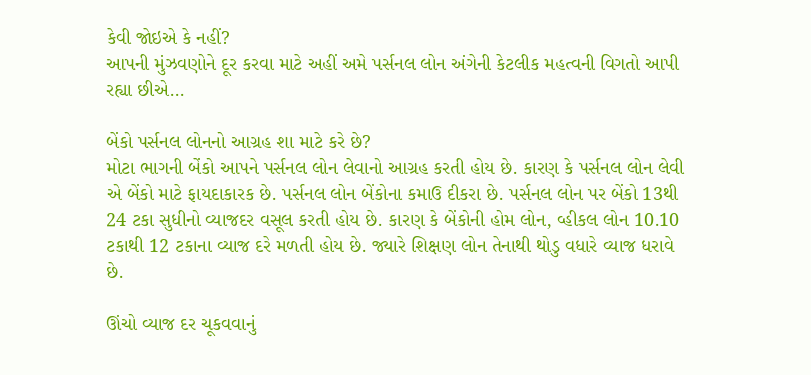કેવી જોઇએ કે નહીં?
આપની મુંઝવણોને દૂર કરવા માટે અહીં અમે પર્સનલ લોન અંગેની કેટલીક મહત્વની વિગતો આપી રહ્યા છીએ...

બેંકો પર્સનલ લોનનો આગ્રહ શા માટે કરે છે?
મોટા ભાગની બેંકો આપને પર્સનલ લોન લેવાનો આગ્રહ કરતી હોય છે. કારણ કે પર્સનલ લોન લેવી એ બેંકો માટે ફાયદાકારક છે. પર્સનલ લોન બેંકોના કમાઉ દીકરા છે. પર્સનલ લોન પર બેંકો 13થી 24 ટકા સુધીનો વ્યાજદર વસૂલ કરતી હોય છે. કારણ કે બેંકોની હોમ લોન, વ્હીકલ લોન 10.10 ટકાથી 12 ટકાના વ્યાજ દરે મળતી હોય છે. જ્યારે શિક્ષણ લોન તેનાથી થોડુ વધારે વ્યાજ ધરાવે છે.

ઊંચો વ્યાજ દર ચૂકવવાનું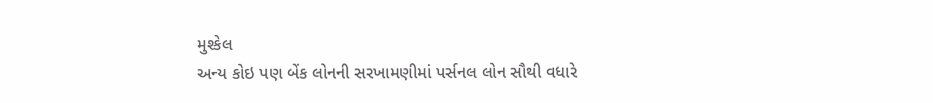મુશ્કેલ
અન્ય કોઇ પણ બેંક લોનની સરખામણીમાં પર્સનલ લોન સૌથી વધારે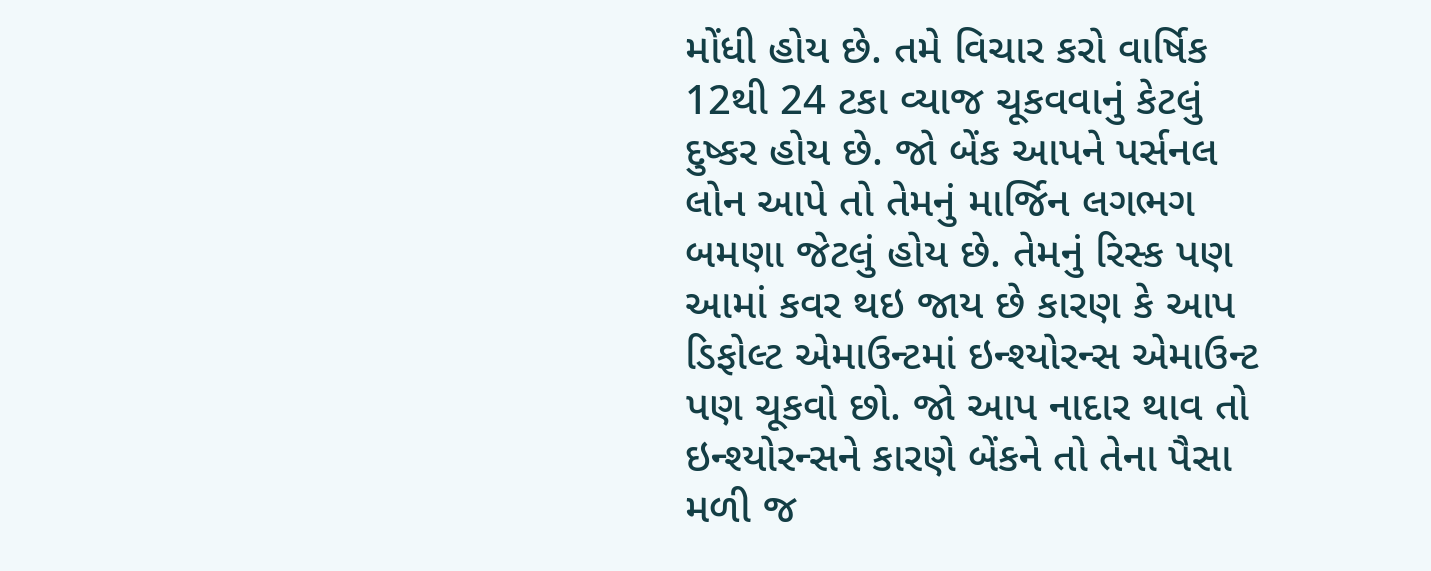મોંધી હોય છે. તમે વિચાર કરો વાર્ષિક 12થી 24 ટકા વ્યાજ ચૂકવવાનું કેટલું દુષ્કર હોય છે. જો બેંક આપને પર્સનલ લોન આપે તો તેમનું માર્જિન લગભગ બમણા જેટલું હોય છે. તેમનું રિસ્ક પણ આમાં કવર થઇ જાય છે કારણ કે આપ ડિફોલ્ટ એમાઉન્ટમાં ઇન્શ્યોરન્સ એમાઉન્ટ પણ ચૂકવો છો. જો આપ નાદાર થાવ તો ઇન્શ્યોરન્સને કારણે બેંકને તો તેના પૈસા મળી જ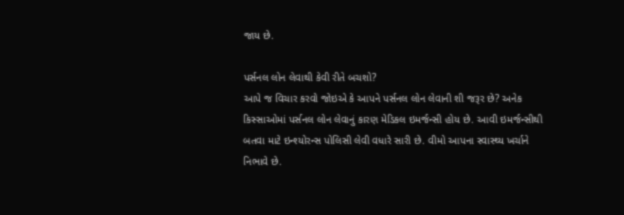જાય છે.

પર્સનલ લોન લેવાથી કેવી રીતે બચશો?
આપે જ વિચાર કરવો જોઇએ કે આપને પર્સનલ લોન લેવાની શી જરૂર છે? અનેક કિસ્સાઓમાં પર્સનલ લોન લેવાનું કારણ મેડિકલ ઇમર્જન્સી હોય છે. આવી ઇમર્જન્સીથી બતવા માટે ઇન્શ્યોરન્સ પોલિસી લેવી વધારે સારી છે. વીમો આપના સ્વાસ્થ્ય ખર્ચાને નિભાવે છે.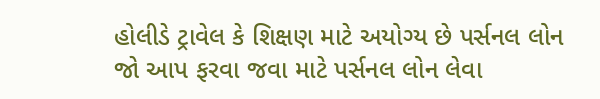હોલીડે ટ્રાવેલ કે શિક્ષણ માટે અયોગ્ય છે પર્સનલ લોન
જો આપ ફરવા જવા માટે પર્સનલ લોન લેવા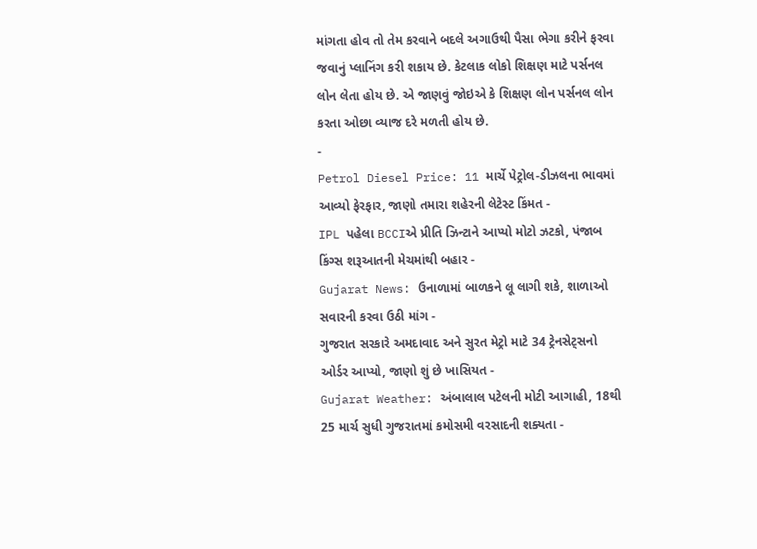માંગતા હોવ તો તેમ કરવાને બદલે અગાઉથી પૈસા ભેગા કરીને ફરવા જવાનું પ્લાનિંગ કરી શકાય છે. કેટલાક લોકો શિક્ષણ માટે પર્સનલ લોન લેતા હોય છે. એ જાણવું જોઇએ કે શિક્ષણ લોન પર્સનલ લોન કરતા ઓછા વ્યાજ દરે મળતી હોય છે.
-
Petrol Diesel Price: 11 માર્ચે પેટ્રોલ-ડીઝલના ભાવમાં આવ્યો ફેરફાર, જાણો તમારા શહેરની લેટેસ્ટ કિંમત -
IPL પહેલા BCCIએ પ્રીતિ ઝિન્ટાને આપ્યો મોટો ઝટકો, પંજાબ કિંગ્સ શરૂઆતની મેચમાંથી બહાર -
Gujarat News: ઉનાળામાં બાળકને લૂ લાગી શકે, શાળાઓ સવારની કરવા ઉઠી માંગ -
ગુજરાત સરકારે અમદાવાદ અને સુરત મેટ્રો માટે 34 ટ્રેનસેટ્સનો ઓર્ડર આપ્યો, જાણો શું છે ખાસિયત -
Gujarat Weather: અંબાલાલ પટેલની મોટી આગાહી, 18થી 25 માર્ચ સુધી ગુજરાતમાં કમોસમી વરસાદની શક્યતા -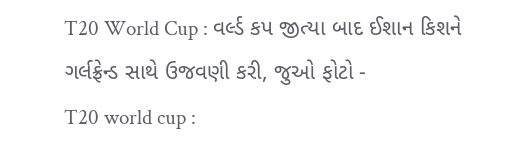T20 World Cup : વર્લ્ડ કપ જીત્યા બાદ ઈશાન કિશને ગર્લફ્રેન્ડ સાથે ઉજવણી કરી, જુઓ ફોટો -
T20 world cup :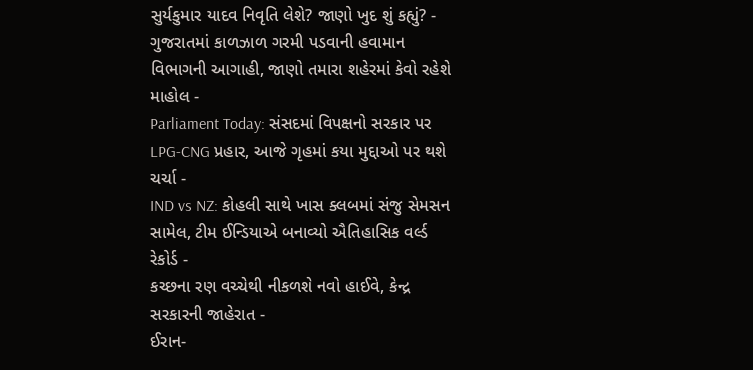સુર્યકુમાર યાદવ નિવૃતિ લેશે? જાણો ખુદ શું કહ્યું? -
ગુજરાતમાં કાળઝાળ ગરમી પડવાની હવામાન વિભાગની આગાહી, જાણો તમારા શહેરમાં કેવો રહેશે માહોલ -
Parliament Today: સંસદમાં વિપક્ષનો સરકાર પર LPG-CNG પ્રહાર, આજે ગૃહમાં કયા મુદ્દાઓ પર થશે ચર્ચા -
IND vs NZ: કોહલી સાથે ખાસ ક્લબમાં સંજુ સેમસન સામેલ, ટીમ ઈન્ડિયાએ બનાવ્યો ઐતિહાસિક વર્લ્ડ રેકોર્ડ -
કચ્છના રણ વચ્ચેથી નીકળશે નવો હાઈવે, કેન્દ્ર સરકારની જાહેરાત -
ઈરાન-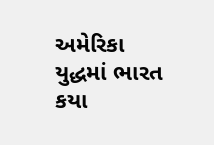અમેરિકા યુદ્ધમાં ભારત કયા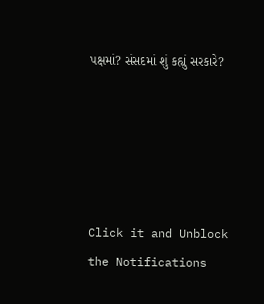પક્ષમાં? સંસદમાં શું કહ્યું સરકારે?





Click it and Unblock the Notifications